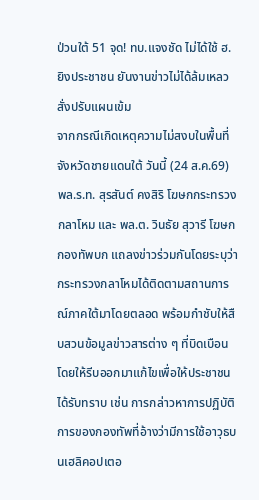ป่วนใต้ 51 จุด! ทบ.แจงชัด ไม่ได้ใช้ ฮ.ยิงประชาชน ยันงานข่าวไม่ได้ล้มเหลว สั่งปรับแผนเข้ม
จากกรณีเกิดเหตุความไม่สงบในพื้นที่จังหวัดชายแดนใต้ วันนี้ (24 ส.ค.69) พล.ร.ท. สุรสันต์ คงสิริ โฆษกกระทรวงกลาโหม และ พล.ต. วินธัย สุวารี โฆษกกองทัพบก แถลงข่าวร่วมกันโดยระบุว่ากระทรวงกลาโหมได้ติดตามสถานการณ์ภาคใต้มาโดยตลอด พร้อมกำชับให้สืบสวนข้อมูลข่าวสารต่าง ๆ ที่บิดเบือน โดยให้รีบออกมาแก้ไขเพื่อให้ประชาชนได้รับทราบ เช่น การกล่าวหาการปฏิบัติการของกองทัพที่อ้างว่ามีการใช้อาวุธบนเฮลิคอปเตอ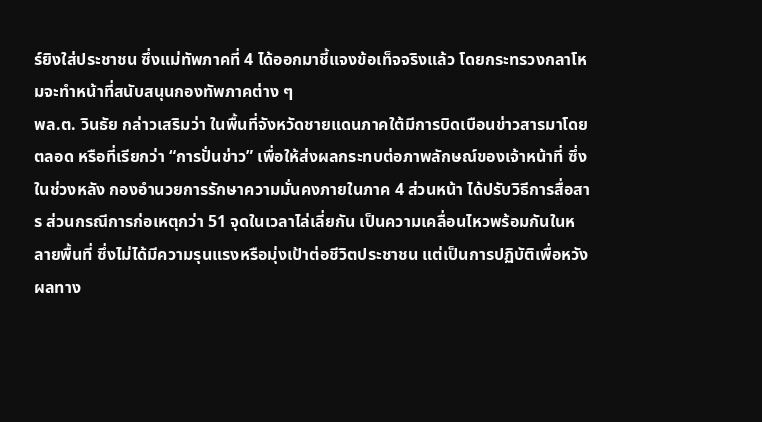ร์ยิงใส่ประชาชน ซึ่งแม่ทัพภาคที่ 4 ได้ออกมาชี้แจงข้อเท็จจริงแล้ว โดยกระทรวงกลาโหมจะทำหน้าที่สนับสนุนกองทัพภาคต่าง ๆ
พล.ต. วินธัย กล่าวเสริมว่า ในพื้นที่จังหวัดชายแดนภาคใต้มีการบิดเบือนข่าวสารมาโดยตลอด หรือที่เรียกว่า “การปั่นข่าว” เพื่อให้ส่งผลกระทบต่อภาพลักษณ์ของเจ้าหน้าที่ ซึ่งในช่วงหลัง กองอำนวยการรักษาความมั่นคงภายในภาค 4 ส่วนหน้า ได้ปรับวิธีการสื่อสาร ส่วนกรณีการก่อเหตุกว่า 51 จุดในเวลาไล่เลี่ยกัน เป็นความเคลื่อนไหวพร้อมกันในหลายพื้นที่ ซึ่งไม่ได้มีความรุนแรงหรือมุ่งเป้าต่อชีวิตประชาชน แต่เป็นการปฏิบัติเพื่อหวังผลทาง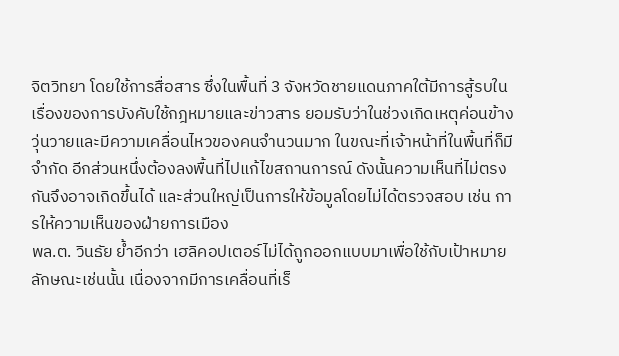จิตวิทยา โดยใช้การสื่อสาร ซึ่งในพื้นที่ 3 จังหวัดชายแดนภาคใต้มีการสู้รบในเรื่องของการบังคับใช้กฎหมายและข่าวสาร ยอมรับว่าในช่วงเกิดเหตุค่อนข้างวุ่นวายและมีความเคลื่อนไหวของคนจำนวนมาก ในขณะที่เจ้าหน้าที่ในพื้นที่ก็มีจำกัด อีกส่วนหนึ่งต้องลงพื้นที่ไปแก้ไขสถานการณ์ ดังนั้นความเห็นที่ไม่ตรงกันจึงอาจเกิดขึ้นได้ และส่วนใหญ่เป็นการให้ข้อมูลโดยไม่ได้ตรวจสอบ เช่น การให้ความเห็นของฝ่ายการเมือง
พล.ต. วินธัย ย้ำอีกว่า เฮลิคอปเตอร์ไม่ได้ถูกออกแบบมาเพื่อใช้กับเป้าหมายลักษณะเช่นนั้น เนื่องจากมีการเคลื่อนที่เร็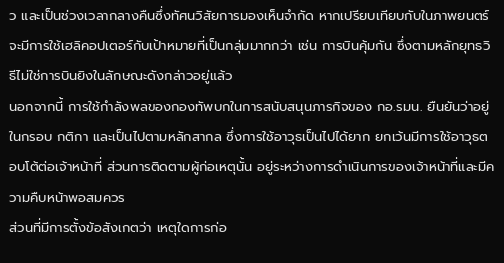ว และเป็นช่วงเวลากลางคืนซึ่งทัศนวิสัยการมองเห็นจำกัด หากเปรียบเทียบกับในภาพยนตร์ จะมีการใช้เฮลิคอปเตอร์กับเป้าหมายที่เป็นกลุ่มมากกว่า เช่น การบินคุ้มกัน ซึ่งตามหลักยุทธวิธีไม่ใช่การบินยิงในลักษณะดังกล่าวอยู่แล้ว
นอกจากนี้ การใช้กำลังพลของกองทัพบกในการสนับสนุนภารกิจของ กอ.รมน. ยืนยันว่าอยู่ในกรอบ กติกา และเป็นไปตามหลักสากล ซึ่งการใช้อาวุธเป็นไปได้ยาก ยกเว้นมีการใช้อาวุธตอบโต้ต่อเจ้าหน้าที่ ส่วนการติดตามผู้ก่อเหตุนั้น อยู่ระหว่างการดำเนินการของเจ้าหน้าที่และมีความคืบหน้าพอสมควร
ส่วนที่มีการตั้งข้อสังเกตว่า เหตุใดการก่อ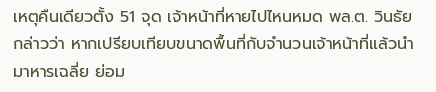เหตุคืนเดียวตั้ง 51 จุด เจ้าหน้าที่หายไปไหนหมด พล.ต. วินธัย กล่าวว่า หากเปรียบเทียบขนาดพื้นที่กับจำนวนเจ้าหน้าที่แล้วนำมาหารเฉลี่ย ย่อม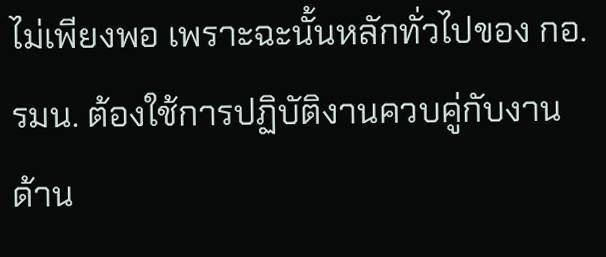ไม่เพียงพอ เพราะฉะนั้นหลักทั่วไปของ กอ.รมน. ต้องใช้การปฏิบัติงานควบคู่กับงานด้าน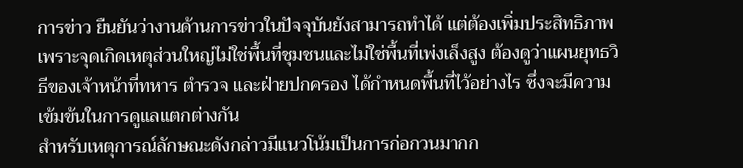การข่าว ยืนยันว่างานด้านการข่าวในปัจจุบันยังสามารถทำได้ แต่ต้องเพิ่มประสิทธิภาพ เพราะจุดเกิดเหตุส่วนใหญ่ไม่ใช่พื้นที่ชุมชนและไม่ใช่พื้นที่เพ่งเล็งสูง ต้องดูว่าแผนยุทธวิธีของเจ้าหน้าที่ทหาร ตำรวจ และฝ่ายปกครอง ได้กำหนดพื้นที่ไว้อย่างไร ซึ่งจะมีความเข้มข้นในการดูแลแตกต่างกัน
สำหรับเหตุการณ์ลักษณะดังกล่าวมีแนวโน้มเป็นการก่อกวนมากก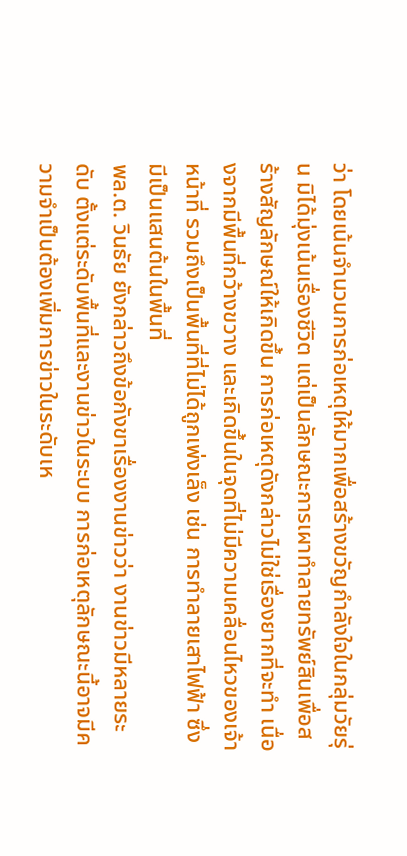ว่า โดยเน้นจำนวนการก่อเหตุให้มากเพื่อสร้างขวัญกำลังใจในกลุ่มวัยรุ่น มิได้มุ่งเน้นเรื่องชีวิต แต่เป็นลักษณะการเผาทำลายทรัพย์สินเพื่อสร้างสัญลักษณ์ให้เกิดขึ้น การก่อเหตุดังกล่าวไม่ใช่เรื่องยากที่จะทำ เนื่องจากมีพื้นที่กว้างขวาง และเกิดขึ้นในจุดที่ไม่มีความเคลื่อนไหวของเจ้าหน้าที่ รวมถึงเป็นพื้นที่ที่ไม่ได้ถูกเพ่งเล็ง เช่น การทำลายเสาไฟฟ้า ซึ่งมีเป็นแสนต้นในพื้นที่
พล.ต. วินธัย ยังกล่าวถึงข้อกังขาเรื่องงานข่าวว่า งานข่าวมีหลายระดับ ตั้งแต่ระดับพื้นที่และงานข่าวในระบบ การก่อเหตุลักษณะนี้อาจมีความจำเป็นต้องเพิ่มการข่าวในระดับเห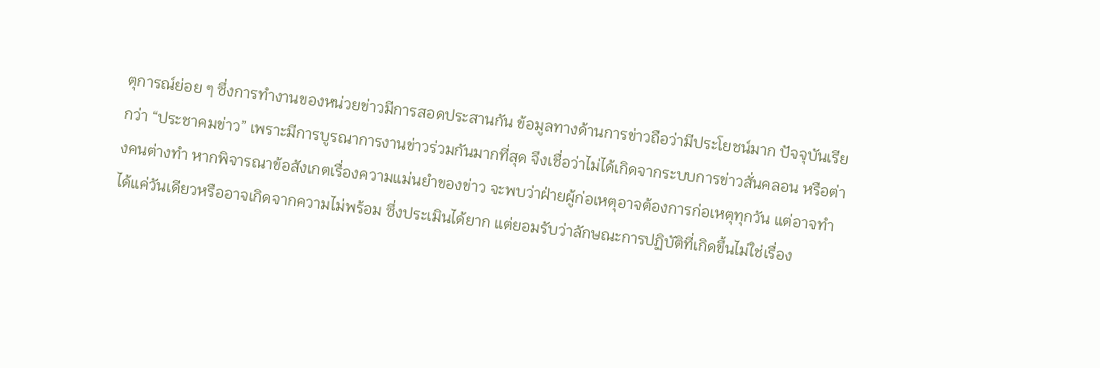ตุการณ์ย่อย ๆ ซึ่งการทำงานของหน่วยข่าวมีการสอดประสานกัน ข้อมูลทางด้านการข่าวถือว่ามีประโยชน์มาก ปัจจุบันเรียกว่า “ประชาคมข่าว” เพราะมีการบูรณาการงานข่าวร่วมกันมากที่สุด จึงเชื่อว่าไม่ได้เกิดจากระบบการข่าวสั่นคลอน หรือต่างคนต่างทำ หากพิจารณาข้อสังเกตเรื่องความแม่นยำของข่าว จะพบว่าฝ่ายผู้ก่อเหตุอาจต้องการก่อเหตุทุกวัน แต่อาจทำได้แค่วันเดียวหรืออาจเกิดจากความไม่พร้อม ซึ่งประเมินได้ยาก แต่ยอมรับว่าลักษณะการปฏิบัติที่เกิดขึ้นไม่ใช่เรื่อง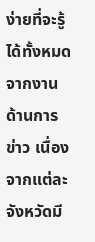ง่ายที่จะรู้ได้ทั้งหมดจากงานด้านการข่าว เนื่องจากแต่ละจังหวัดมี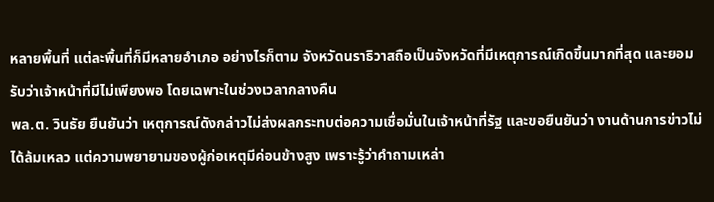หลายพื้นที่ แต่ละพื้นที่ก็มีหลายอำเภอ อย่างไรก็ตาม จังหวัดนราธิวาสถือเป็นจังหวัดที่มีเหตุการณ์เกิดขึ้นมากที่สุด และยอมรับว่าเจ้าหน้าที่มีไม่เพียงพอ โดยเฉพาะในช่วงเวลากลางคืน
พล.ต. วินธัย ยืนยันว่า เหตุการณ์ดังกล่าวไม่ส่งผลกระทบต่อความเชื่อมั่นในเจ้าหน้าที่รัฐ และขอยืนยันว่า งานด้านการข่าวไม่ได้ล้มเหลว แต่ความพยายามของผู้ก่อเหตุมีค่อนข้างสูง เพราะรู้ว่าคำถามเหล่า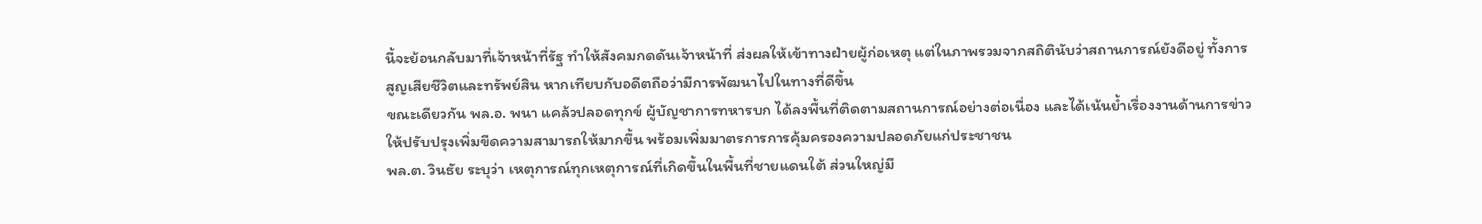นี้จะย้อนกลับมาที่เจ้าหน้าที่รัฐ ทำให้สังคมกดดันเจ้าหน้าที่ ส่งผลให้เข้าทางฝ่ายผู้ก่อเหตุ แต่ในภาพรวมจากสถิตินับว่าสถานการณ์ยังดีอยู่ ทั้งการสูญเสียชีวิตและทรัพย์สิน หากเทียบกับอดีตถือว่ามีการพัฒนาไปในทางที่ดีขึ้น
ขณะเดียวกัน พล.อ. พนา แคล้วปลอดทุกข์ ผู้บัญชาการทหารบก ได้ลงพื้นที่ติดตามสถานการณ์อย่างต่อเนื่อง และได้เน้นย้ำเรื่องงานด้านการข่าว ให้ปรับปรุงเพิ่มขีดความสามารถให้มากขึ้น พร้อมเพิ่มมาตรการการคุ้มครองความปลอดภัยแก่ประชาชน
พล.ต. วินธัย ระบุว่า เหตุการณ์ทุกเหตุการณ์ที่เกิดขึ้นในพื้นที่ชายแดนใต้ ส่วนใหญ่มี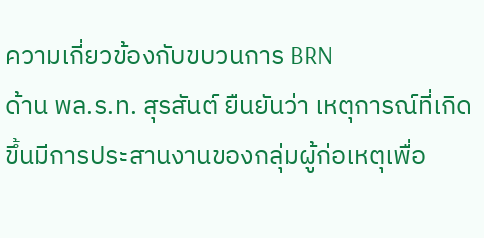ความเกี่ยวข้องกับขบวนการ BRN
ด้าน พล.ร.ท. สุรสันต์ ยืนยันว่า เหตุการณ์ที่เกิดขึ้นมีการประสานงานของกลุ่มผู้ก่อเหตุเพื่อ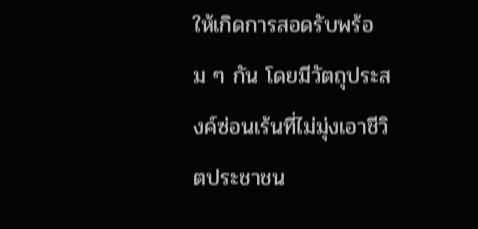ให้เกิดการสอดรับพร้อม ๆ กัน โดยมีวัตถุประสงค์ซ่อนเร้นที่ไม่มุ่งเอาชีวิตประชาชน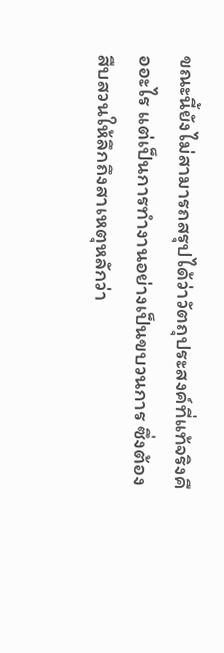ขณะนี้ยังไม่สามารถสรุปได้ว่าวัตถุประสงค์ที่แท้จริงคืออะไร แต่เป็นการทำงานอย่างเป็นขบวนการ ซึ่งต้องสืบสวนให้ลึกถึงสาเหตุหลักว่า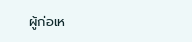ผู้ก่อเห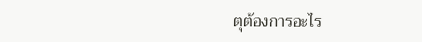ตุต้องการอะไร